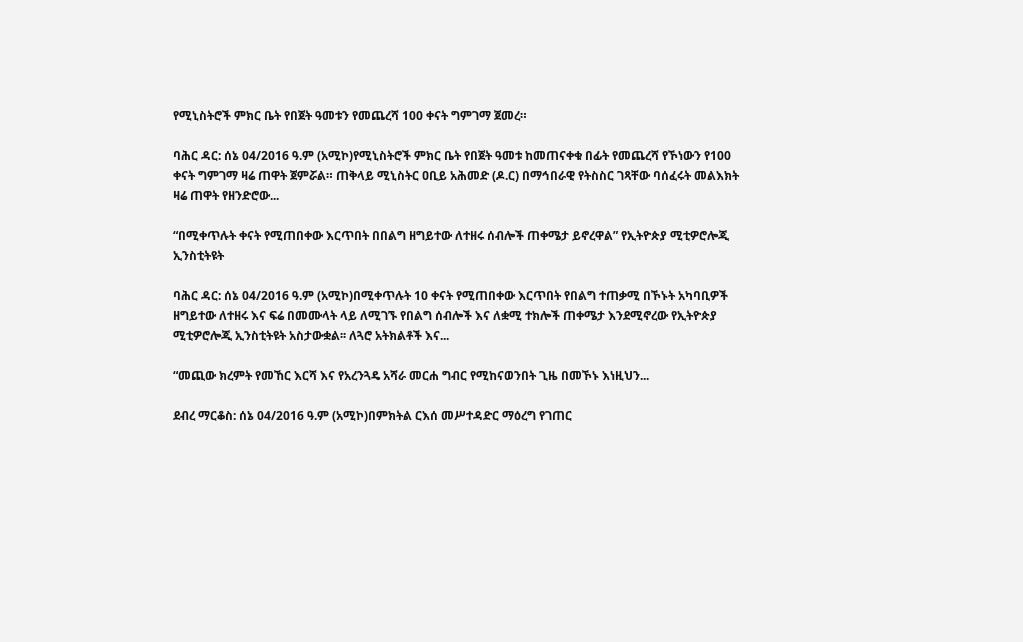የሚኒስትሮች ምክር ቤት የበጀት ዓመቱን የመጨረሻ 100 ቀናት ግምገማ ጀመረ።

ባሕር ዳር: ሰኔ 04/2016 ዓ.ም (አሚኮ)የሚኒስትሮች ምክር ቤት የበጀት ዓመቱ ከመጠናቀቁ በፊት የመጨረሻ የኾነውን የ100 ቀናት ግምገማ ዛሬ ጠዋት ጀምሯል። ጠቅላይ ሚኒስትር ዐቢይ አሕመድ (ዶ.ር) በማኅበራዊ የትስስር ገጻቸው ባሰፈሩት መልእክት ዛሬ ጠዋት የዘንድሮው...

“በሚቀጥሉት ቀናት የሚጠበቀው እርጥበት በበልግ ዘግይተው ለተዘሩ ሰብሎች ጠቀሜታ ይኖረዋል” የኢትዮጵያ ሚቲዎሮሎጂ ኢንስቲትዩት

ባሕር ዳር: ሰኔ 04/2016 ዓ.ም (አሚኮ)በሚቀጥሉት 10 ቀናት የሚጠበቀው እርጥበት የበልግ ተጠቃሚ በኾኑት አካባቢዎች ዘግይተው ለተዘሩ እና ፍሬ በመሙላት ላይ ለሚገኙ የበልግ ሰብሎች እና ለቋሚ ተክሎች ጠቀሜታ እንደሚኖረው የኢትዮጵያ ሚቲዎሮሎጂ ኢንስቲትዩት አስታውቋል፡፡ ለጓሮ አትክልቶች እና...

“መጪው ክረምት የመኸር እርሻ እና የአረንጓዴ አሻራ መርሐ ግብር የሚከናወንበት ጊዜ በመኾኑ እነዚህን...

ደብረ ማርቆስ: ሰኔ 04/2016 ዓ.ም (አሚኮ)በምክትል ርእሰ መሥተዳድር ማዕረግ የገጠር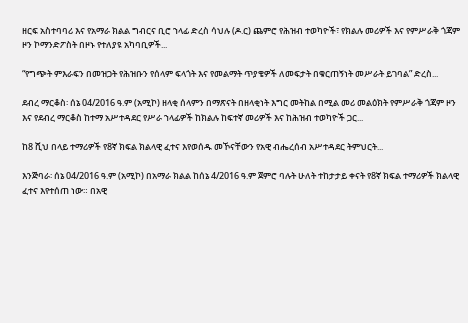ዘርፍ አስተባባሪ እና የአማራ ክልል ግብርና ቢሮ ኀላፊ ድረስ ሳህሉ (ዶ.ር) ጨምሮ የሕዝብ ተወካዮች፣ የክልሉ መሪዎች እና የምሥራቅ ጎጃም ዞን ኮማንድፖስት በዞኑ የተለያዩ አካባቢዎች...

“የግጭት ምእራፍን በመዝጋት የሕዝቡን የሰላም ፍላጎት እና የመልማት ጥያቄዎች ለመፍታት በቁርጠኝነት መሥራት ይገባል” ድረስ...

ደብረ ማርቆስ፡ ሰኔ 04/2016 ዓ.ም (አሚኮ) ዘላቂ ሰላምን በማጽናት በዘላቂነት እግር መትከል በሚል መሪ መልዕክት የምሥራቅ ጎጃም ዞን እና የደብረ ማርቆስ ከተማ አሥተዳደር የሥራ ኀላፊዎች ከክልሉ ከፍተኛ መሪዎች እና ከሕዝብ ተወካዮች ጋር...

ከ8 ሺህ በላይ ተማሪዎች የ8ኛ ክፍል ክልላዊ ፈተና እየወሰዱ መኾናቸውን የአዊ ብሔረሰብ አሥተዳደር ትምህርት...

እንጅባራ፡ ሰኔ 04/2016 ዓ.ም (አሚኮ) በአማራ ክልል ከሰኔ 4/2016 ዓ.ም ጀምሮ ባሉት ሁለት ተከታታይ ቀናት የ8ኛ ክፍል ተማሪዎች ክልላዊ ፈተና እየተሰጠ ነው። በአዊ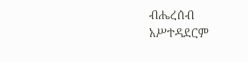ብሔረሰብ አሥተዳደርም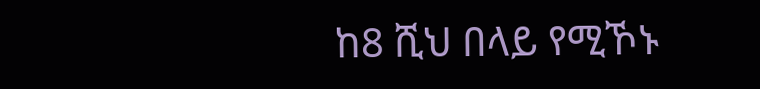ከ8 ሺህ በላይ የሚኾኑ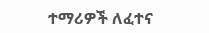ተማሪዎች ለፈተና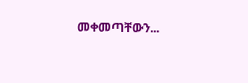መቀመጣቸውን...